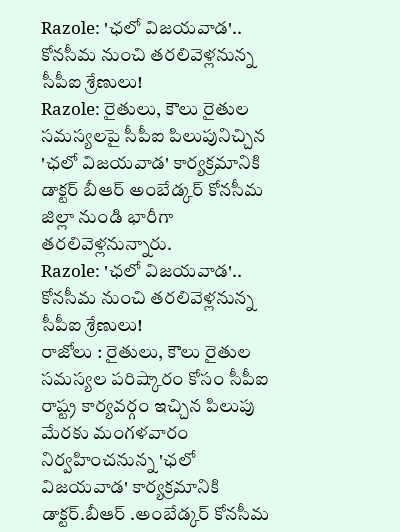Razole: 'ఛలో విజయవాడ'.. కోనసీమ నుంచి తరలివెళ్లనున్న సీపీఐ శ్రేణులు!
Razole: రైతులు, కౌలు రైతుల సమస్యలపై సీపీఐ పిలుపునిచ్చిన 'ఛలో విజయవాడ' కార్యక్రమానికి డాక్టర్ బీఆర్ అంబేడ్కర్ కోనసీమ జిల్లా నుండి భారీగా తరలివెళ్లనున్నారు.
Razole: 'ఛలో విజయవాడ'.. కోనసీమ నుంచి తరలివెళ్లనున్న సీపీఐ శ్రేణులు!
రాజోలు : రైతులు, కౌలు రైతుల సమస్యల పరిష్కారం కోసం సీపీఐ రాష్ట్ర కార్యవర్గం ఇచ్చిన పిలుపు మేరకు మంగళవారం నిర్వహించనున్న 'ఛలో విజయవాడ' కార్యక్రమానికి డాక్టర్.బీఆర్ .అంబేడ్కర్ కోనసీమ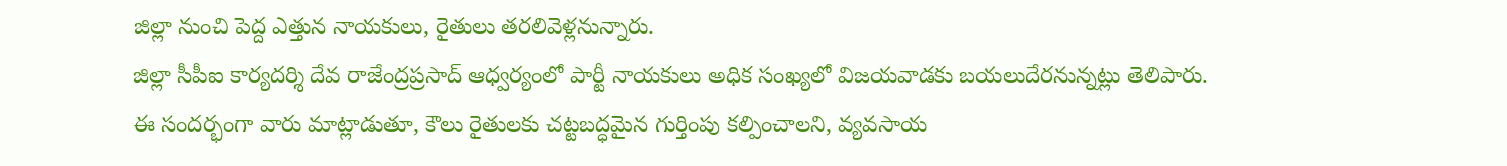జిల్లా నుంచి పెద్ద ఎత్తున నాయకులు, రైతులు తరలివెళ్లనున్నారు.
జిల్లా సీపీఐ కార్యదర్శి దేవ రాజేంద్రప్రసాద్ ఆధ్వర్యంలో పార్టీ నాయకులు అధిక సంఖ్యలో విజయవాడకు బయలుదేరనున్నట్లు తెలిపారు.
ఈ సందర్భంగా వారు మాట్లాడుతూ, కౌలు రైతులకు చట్టబద్ధమైన గుర్తింపు కల్పించాలని, వ్యవసాయ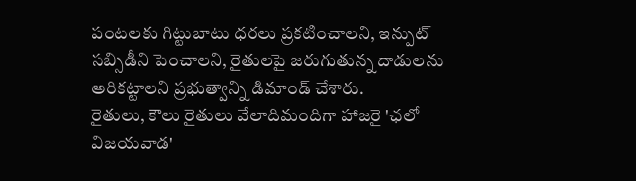పంటలకు గిట్టుబాటు ధరలు ప్రకటించాలని, ఇన్పుట్ సబ్సిడీని పెంచాలని, రైతులపై జరుగుతున్న దాడులను అరికట్టాలని ప్రభుత్వాన్ని డిమాండ్ చేశారు.
రైతులు, కౌలు రైతులు వేలాదిమందిగా హాజరై 'ఛలో విజయవాడ'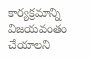కార్యక్రమాన్ని విజయవంతం చేయాలని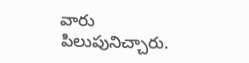వారు పిలుపునిచ్చారు.